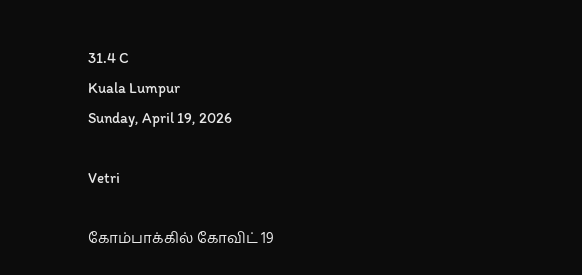31.4 C
Kuala Lumpur
Sunday, April 19, 2026

Vetri

கோம்பாக்கில் கோவிட் 19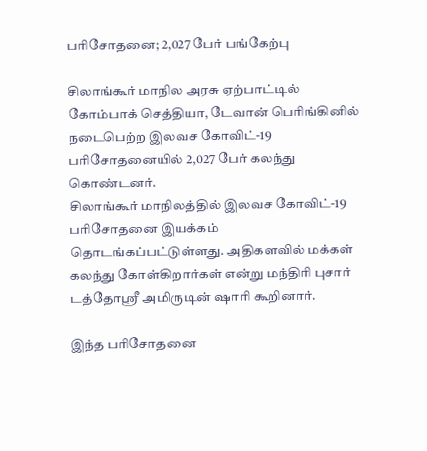பரிசோதனை; 2,027 பேர் பங்கேற்பு

சிலாங்கூர் மாநில அரசு ஏற்பாட்டில் கோம்பாக் செத்தியா, டேவான் பெரிங்கினில் நடைபெற்ற இலவச கோவிட்-19 பரிசோதனையில் 2,027 பேர் கலந்து கொண்டனர்.
சிலாங்கூர் மாநிலத்தில் இலவச கோவிட்-19 பரிசோதனை இயக்கம் தொடங்கப்பட்டுள்ளது. அதிகளவில் மக்கள் கலந்து கோள்கிறார்கள் என்று மந்திரி புசார் டத்தோஸ்ரீ அமிருடின் ஷாரி கூறினார்.

இந்த பரிசோதனை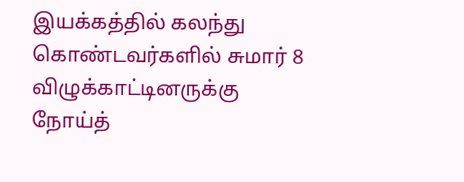இயக்கத்தில் கலந்து கொண்டவர்களில் சுமார் 8 விழுக்காட்டினருக்கு நோய்த்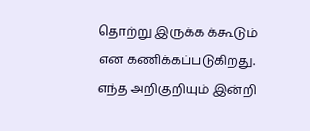தொற்று இருக்க க்கூடும் என கணிக்கப்படுகிறது. எந்த அறிகுறியும் இன்றி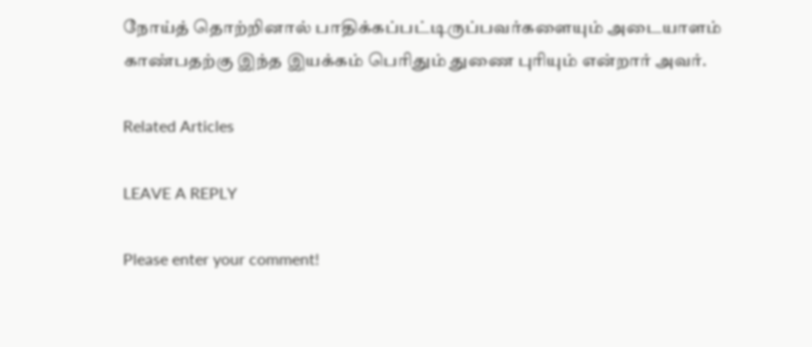நோய்த் தொற்றினால் பாதிக்கப்பட்டிருப்பவர்களையும் அடையாளம் காண்பதற்கு இந்த இயக்கம் பெரிதும் துணை புரியும் என்றார் அவர்.

Related Articles

LEAVE A REPLY

Please enter your comment!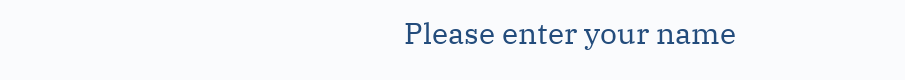Please enter your name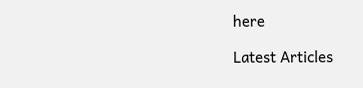here

Latest Articles